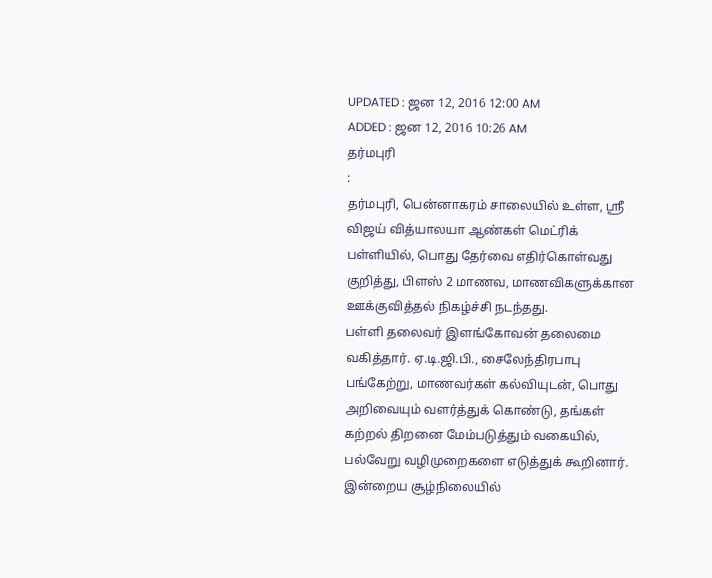UPDATED : ஜன 12, 2016 12:00 AM
ADDED : ஜன 12, 2016 10:26 AM
தர்மபுரி
:
தர்மபுரி, பென்னாகரம் சாலையில் உள்ள, ஸ்ரீ விஜய் வித்யாலயா ஆண்கள் மெட்ரிக் பள்ளியில், பொது தேர்வை எதிர்கொள்வது குறித்து, பிளஸ் 2 மாணவ, மாணவிகளுக்கான ஊக்குவித்தல் நிகழ்ச்சி நடந்தது.
பள்ளி தலைவர் இளங்கோவன் தலைமை வகித்தார். ஏ.டி.ஜி.பி., சைலேந்திரபாபு பங்கேற்று, மாணவர்கள் கல்வியுடன், பொது அறிவையும் வளர்த்துக் கொண்டு, தங்கள் கற்றல் திறனை மேம்படுத்தும் வகையில், பல்வேறு வழிமுறைகளை எடுத்துக் கூறினார். இன்றைய சூழ்நிலையில்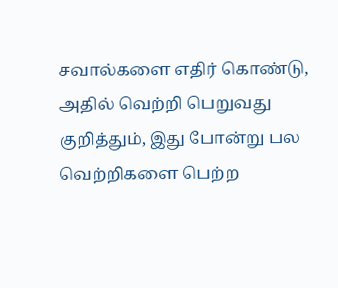சவால்களை எதிர் கொண்டு, அதில் வெற்றி பெறுவது குறித்தும், இது போன்று பல வெற்றிகளை பெற்ற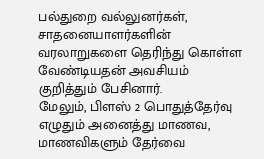பல்துறை வல்லுனர்கள், சாதனையாளர்களின் வரலாறுகளை தெரிந்து கொள்ள வேண்டியதன் அவசியம் குறித்தும் பேசினார்.
மேலும், பிளஸ் 2 பொதுத்தேர்வு எழுதும் அனைத்து மாணவ, மாணவிகளும் தேர்வை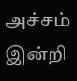அச்சம் இன்றி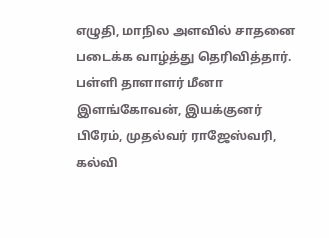எழுதி, மாநில அளவில் சாதனை படைக்க வாழ்த்து தெரிவித்தார். பள்ளி தாளாளர் மீனா இளங்கோவன், இயக்குனர் பிரேம், முதல்வர் ராஜேஸ்வரி, கல்வி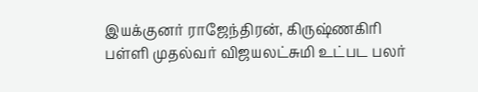இயக்குனர் ராஜேந்திரன், கிருஷ்ணகிரி பள்ளி முதல்வர் விஜயலட்சுமி உட்பட பலர்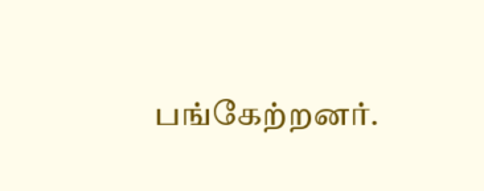பங்கேற்றனர்.